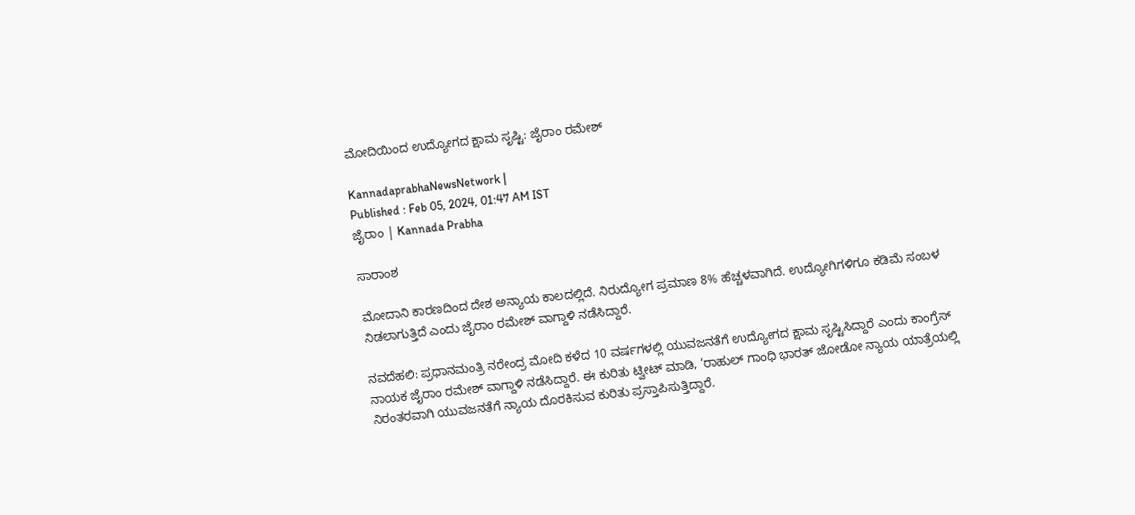ಮೋದಿಯಿಂದ ಉದ್ಯೋಗದ ಕ್ಷಾಮ ಸೃಷ್ಟಿ: ಜೈರಾಂ ರಮೇಶ್‌

KannadaprabhaNewsNetwork |
Published : Feb 05, 2024, 01:47 AM IST
ಜೈರಾಂ | Kannada Prabha

ಸಾರಾಂಶ

ಮೋದಾನಿ ಕಾರಣದಿಂದ ದೇಶ ಅನ್ಯಾಯ ಕಾಲದಲ್ಲಿದೆ. ನಿರುದ್ಯೋಗ ಪ್ರಮಾಣ 8% ಹೆಚ್ಚಳವಾಗಿದೆ. ಉದ್ಯೋಗಿಗಳಿಗೂ ಕಡಿಮೆ ಸಂಬಳ ನಿಡಲಾಗುತ್ತಿದೆ ಎಂದು ಜೈರಾಂ ರಮೇಶ್‌ ವಾಗ್ದಾಳಿ ನಡೆಸಿದ್ದಾರೆ.

ನವದೆಹಲಿ: ಪ್ರಧಾನಮಂತ್ರಿ ನರೇಂದ್ರ ಮೋದಿ ಕಳೆದ 10 ವರ್ಷಗಳಲ್ಲಿ ಯುವಜನತೆಗೆ ಉದ್ಯೋಗದ ಕ್ಷಾಮ ಸೃಷ್ಟಿಸಿದ್ದಾರೆ ಎಂದು ಕಾಂಗ್ರೆಸ್‌ ನಾಯಕ ಜೈರಾಂ ರಮೇಶ್‌ ವಾಗ್ದಾಳಿ ನಡೆಸಿದ್ದಾರೆ. ಈ ಕುರಿತು ಟ್ವೀಟ್‌ ಮಾಡಿ, ‘ರಾಹುಲ್‌ ಗಾಂಧಿ ಭಾರತ್‌ ಜೋಡೋ ನ್ಯಾಯ ಯಾತ್ರೆಯಲ್ಲಿ ನಿರಂತರವಾಗಿ ಯುವಜನತೆಗೆ ನ್ಯಾಯ ದೊರಕಿಸುವ ಕುರಿತು ಪ್ರಸ್ತಾಪಿಸುತ್ತಿದ್ದಾರೆ.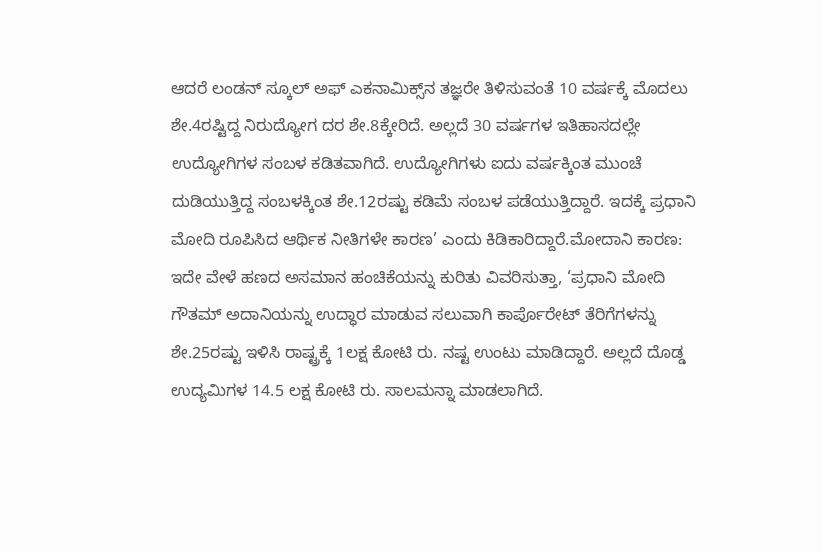ಆದರೆ ಲಂಡನ್‌ ಸ್ಕೂಲ್‌ ಅಫ್ ಎಕನಾಮಿಕ್ಸ್‌ನ ತಜ್ಞರೇ ತಿಳಿಸುವಂತೆ 10 ವರ್ಷಕ್ಕೆ ಮೊದಲು ಶೇ.4ರಷ್ಟಿದ್ದ ನಿರುದ್ಯೋಗ ದರ ಶೇ.8ಕ್ಕೇರಿದೆ. ಅಲ್ಲದೆ 30 ವರ್ಷಗಳ ಇತಿಹಾಸದಲ್ಲೇ ಉದ್ಯೋಗಿಗಳ ಸಂಬಳ ಕಡಿತವಾಗಿದೆ. ಉದ್ಯೋಗಿಗಳು ಐದು ವರ್ಷಕ್ಕಿಂತ ಮುಂಚೆ ದುಡಿಯುತ್ತಿದ್ದ ಸಂಬಳಕ್ಕಿಂತ ಶೇ.12ರಷ್ಟು ಕಡಿಮೆ ಸಂಬಳ ಪಡೆಯುತ್ತಿದ್ದಾರೆ. ಇದಕ್ಕೆ ಪ್ರಧಾನಿ ಮೋದಿ ರೂಪಿಸಿದ ಆರ್ಥಿಕ ನೀತಿಗಳೇ ಕಾರಣ’ ಎಂದು ಕಿಡಿಕಾರಿದ್ದಾರೆ.ಮೋದಾನಿ ಕಾರಣ: ಇದೇ ವೇಳೆ ಹಣದ ಅಸಮಾನ ಹಂಚಿಕೆಯನ್ನು ಕುರಿತು ವಿವರಿಸುತ್ತಾ, ‘ಪ್ರಧಾನಿ ಮೋದಿ ಗೌತಮ್‌ ಅದಾನಿಯನ್ನು ಉದ್ಧಾರ ಮಾಡುವ ಸಲುವಾಗಿ ಕಾರ್ಪೊರೇಟ್‌ ತೆರಿಗೆಗಳನ್ನು ಶೇ.25ರಷ್ಟು ಇಳಿಸಿ ರಾಷ್ಟ್ರಕ್ಕೆ 1ಲಕ್ಷ ಕೋಟಿ ರು. ನಷ್ಟ ಉಂಟು ಮಾಡಿದ್ದಾರೆ. ಅಲ್ಲದೆ ದೊಡ್ಡ ಉದ್ಯಮಿಗಳ 14.5 ಲಕ್ಷ ಕೋಟಿ ರು. ಸಾಲಮನ್ನಾ ಮಾಡಲಾಗಿದೆ.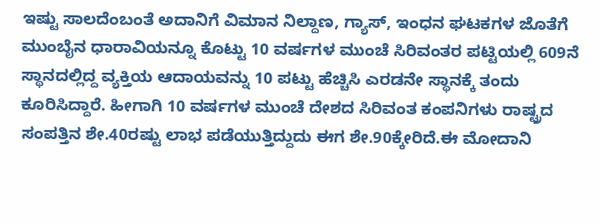ಇಷ್ಟು ಸಾಲದೆಂಬಂತೆ ಅದಾನಿಗೆ ವಿಮಾನ ನಿಲ್ದಾಣ, ಗ್ಯಾಸ್‌, ಇಂಧನ ಘಟಕಗಳ ಜೊತೆಗೆ ಮುಂಬೈನ ಧಾರಾವಿಯನ್ನೂ ಕೊಟ್ಟು 10 ವರ್ಷಗಳ ಮುಂಚೆ ಸಿರಿವಂತರ ಪಟ್ಟಿಯಲ್ಲಿ 609ನೆ ಸ್ಥಾನದಲ್ಲಿದ್ದ ವ್ಯಕ್ತಿಯ ಆದಾಯವನ್ನು 10 ಪಟ್ಟು ಹೆಚ್ಚಿಸಿ ಎರಡನೇ ಸ್ಥಾನಕ್ಕೆ ತಂದು ಕೂರಿಸಿದ್ದಾರೆ. ಹೀಗಾಗಿ 10 ವರ್ಷಗಳ ಮುಂಚೆ ದೇಶದ ಸಿರಿವಂತ ಕಂಪನಿಗಳು ರಾಷ್ಟ್ರದ ಸಂಪತ್ತಿನ ಶೇ.40ರಷ್ಟು ಲಾಭ ಪಡೆಯುತ್ತಿದ್ದುದು ಈಗ ಶೇ.90ಕ್ಕೇರಿದೆ.ಈ ಮೋದಾನಿ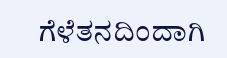ಗೆಳೆತನದಿಂದಾಗಿ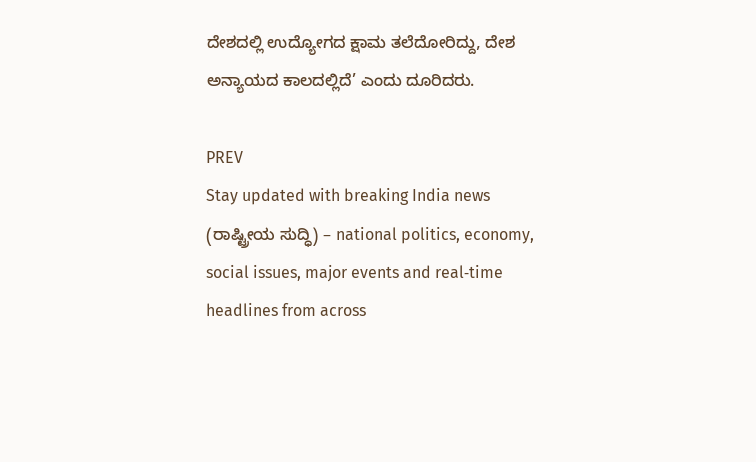ದೇಶದಲ್ಲಿ ಉದ್ಯೋಗದ ಕ್ಷಾಮ ತಲೆದೋರಿದ್ದು, ದೇಶ ಅನ್ಯಾಯದ ಕಾಲದಲ್ಲಿದೆ’ ಎಂದು ದೂರಿದರು.

PREV
Stay updated with breaking India news (ರಾಷ್ಟ್ರೀಯ ಸುದ್ಧಿ) – national politics, economy, social issues, major events and real‑time headlines from across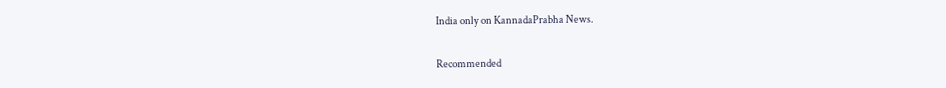India only on KannadaPrabha News.

Recommended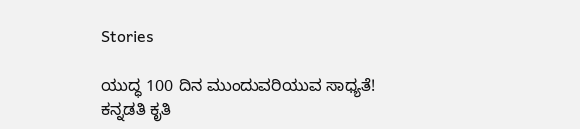Stories

ಯುದ್ಧ 100 ದಿನ ಮುಂದುವರಿಯುವ ಸಾಧ್ಯತೆ!
ಕನ್ನಡತಿ ಕೃತಿ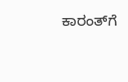ಕಾರಂತ್‌ಗೆ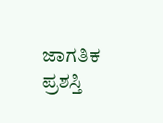ಜಾಗತಿಕ ಪ್ರಶಸ್ತಿ